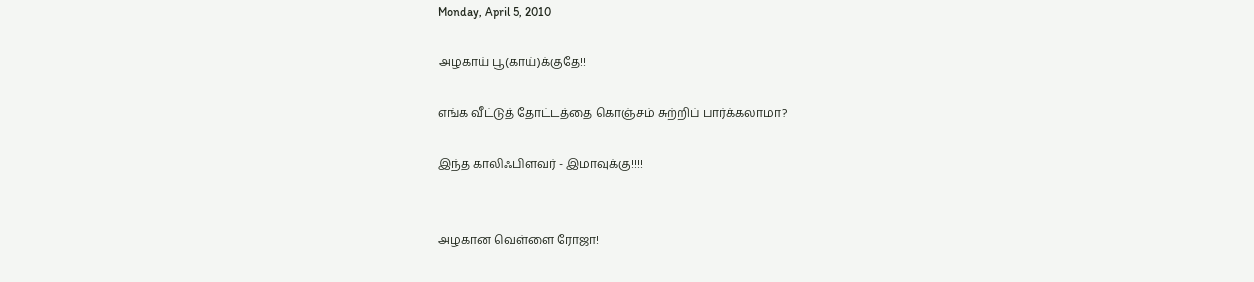Monday, April 5, 2010

அழகாய் பூ(காய்)க்குதே!!

எங்க வீட்டுத் தோட்டத்தை கொஞ்சம் சுற்றிப் பார்க்கலாமா?

இந்த காலிஃபிளவர் - இமாவுக்கு!!!!


அழகான வெள்ளை ரோஜா!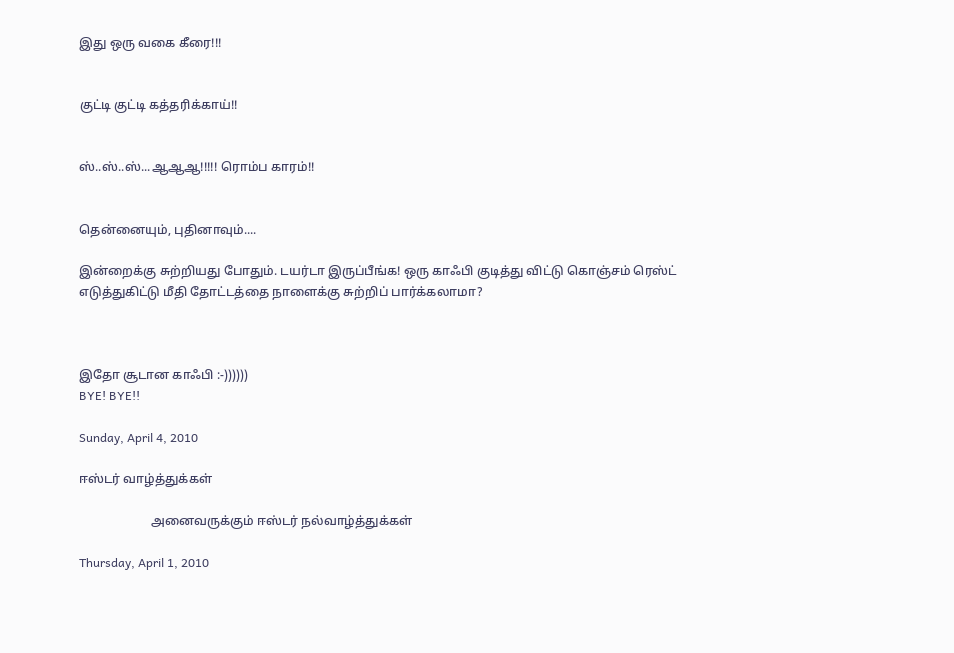இது ஒரு வகை கீரை!!!


குட்டி குட்டி கத்தரிக்காய்!!


ஸ்..ஸ்..ஸ்...ஆஆஆ!!!!! ரொம்ப காரம்!!


தென்னையும், புதினாவும்....

இன்றைக்கு சுற்றியது போதும். டயர்டா இருப்பீங்க! ஒரு காஃபி குடித்து விட்டு கொஞ்சம் ரெஸ்ட் எடுத்துகிட்டு மீதி தோட்டத்தை நாளைக்கு சுற்றிப் பார்க்கலாமா?



இதோ சூடான காஃபி :-))))))
BYE! BYE!!

Sunday, April 4, 2010

ஈஸ்டர் வாழ்த்துக்கள்

                       அனைவருக்கும் ஈஸ்டர் நல்வாழ்த்துக்கள்

Thursday, April 1, 2010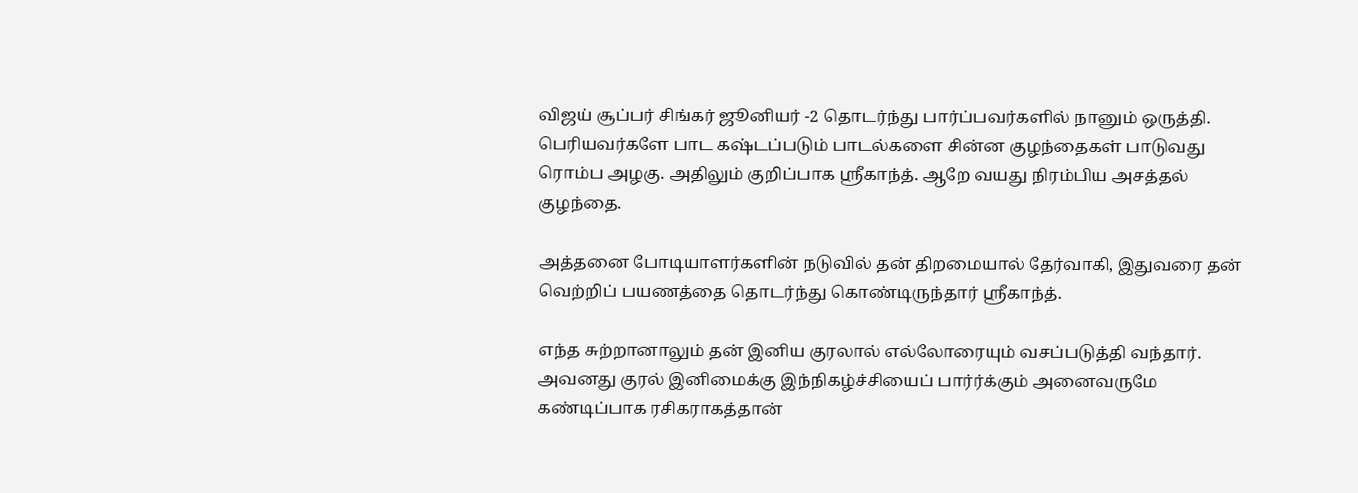விஜய் சூப்பர் சிங்கர் ஜூனியர் -2 தொடர்ந்து பார்ப்பவர்களில் நானும் ஒருத்தி. பெரியவர்களே பாட கஷ்டப்படும் பாடல்களை சின்ன குழந்தைகள் பாடுவது ரொம்ப அழகு. அதிலும் குறிப்பாக ஸ்ரீகாந்த். ஆறே வயது நிரம்பிய அசத்தல் குழந்தை.

அத்தனை போடியாளர்களின் நடுவில் தன் திறமையால் தேர்வாகி, இதுவரை தன் வெற்றிப் பயணத்தை தொடர்ந்து கொண்டிருந்தார் ஸ்ரீகாந்த்.

எந்த சுற்றானாலும் தன் இனிய குரலால் எல்லோரையும் வசப்படுத்தி வந்தார். அவனது குரல் இனிமைக்கு இந்நிகழ்ச்சியைப் பார்ர்க்கும் அனைவருமே கண்டிப்பாக ரசிகராகத்தான்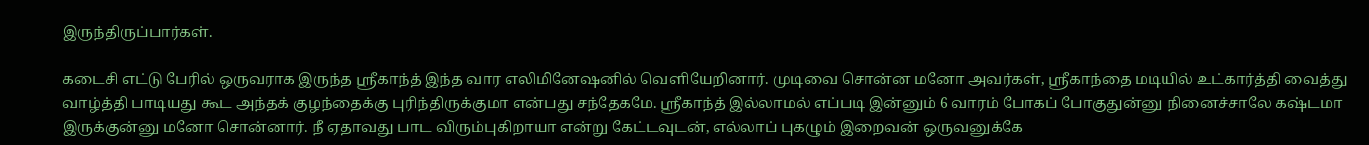இருந்திருப்பார்கள்.

கடைசி எட்டு பேரில் ஒருவராக இருந்த ஸ்ரீகாந்த் இந்த வார எலிமினேஷனில் வெளியேறினார். முடிவை சொன்ன மனோ அவர்கள், ஸ்ரீகாந்தை மடியில் உட்கார்த்தி வைத்து வாழ்த்தி பாடியது கூட அந்தக் குழந்தைக்கு புரிந்திருக்குமா என்பது சந்தேகமே. ஸ்ரீகாந்த் இல்லாமல் எப்படி இன்னும் 6 வாரம் போகப் போகுதுன்னு நினைச்சாலே கஷ்டமா இருக்குன்னு மனோ சொன்னார். நீ ஏதாவது பாட விரும்புகிறாயா என்று கேட்டவுடன், எல்லாப் புகழும் இறைவன் ஒருவனுக்கே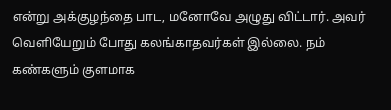என்று அக்குழந்தை பாட, மனோவே அழுது விட்டார். அவர் வெளியேறும் போது கலங்காதவர்கள் இல்லை. நம் கண்களும் குளமாக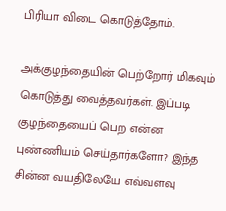பிரியா விடை கொடுத்தோம்.

அக்குழந்தையின் பெற்றோர் மிகவும் கொடுத்து வைத்தவர்கள். இப்படி குழந்தையைப் பெற என்ன புண்ணியம் செய்தார்களோ? இந்த சின்ன வயதிலேயே எவ்வளவு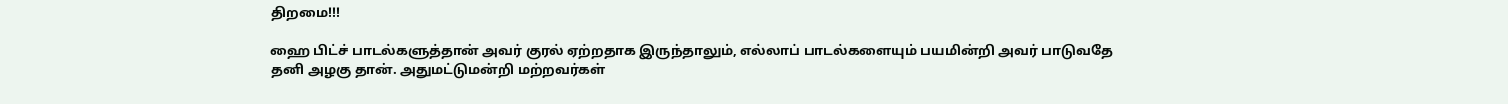திறமை!!!

ஹை பிட்ச் பாடல்களுத்தான் அவர் குரல் ஏற்றதாக இருந்தாலும், எல்லாப் பாடல்களையும் பயமின்றி அவர் பாடுவதே தனி அழகு தான். அதுமட்டுமன்றி மற்றவர்கள்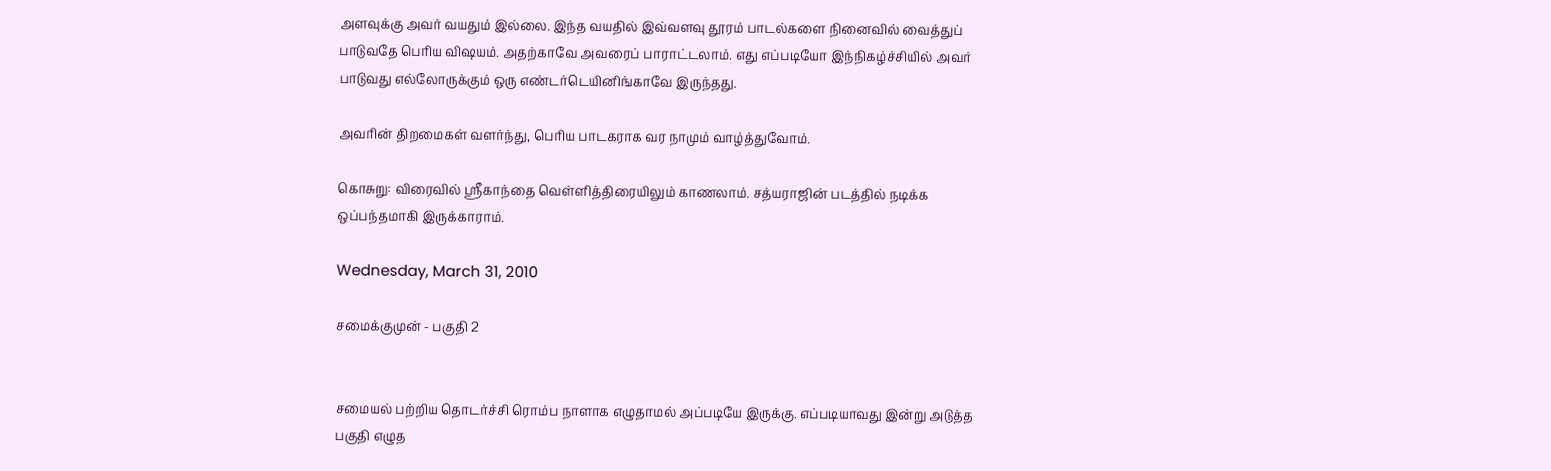அளவுக்கு அவர் வயதும் இல்லை. இந்த வயதில் இவ்வளவு தூரம் பாடல்களை நினைவில் வைத்துப் பாடுவதே பெரிய விஷயம். அதற்காவே அவரைப் பாராட்டலாம். எது எப்படியோ இந்நிகழ்ச்சியில் அவர் பாடுவது எல்லோருக்கும் ஒரு எண்டர்டெயினிங்காவே இருந்தது.

அவரின் திறமைகள் வளர்ந்து, பெரிய பாடகராக வர நாமும் வாழ்த்துவோம்.

கொசுறு: விரைவில் ஸ்ரீகாந்தை வெள்ளித்திரையிலும் காணலாம். சத்யராஜின் படத்தில் நடிக்க ஒப்பந்தமாகி இருக்காராம்.

Wednesday, March 31, 2010

சமைக்குமுன் - பகுதி 2


சமையல் பற்றிய தொடர்ச்சி ரொம்ப நாளாக எழுதாமல் அப்படியே இருக்கு. எப்படியாவது இன்று அடுத்த பகுதி எழுத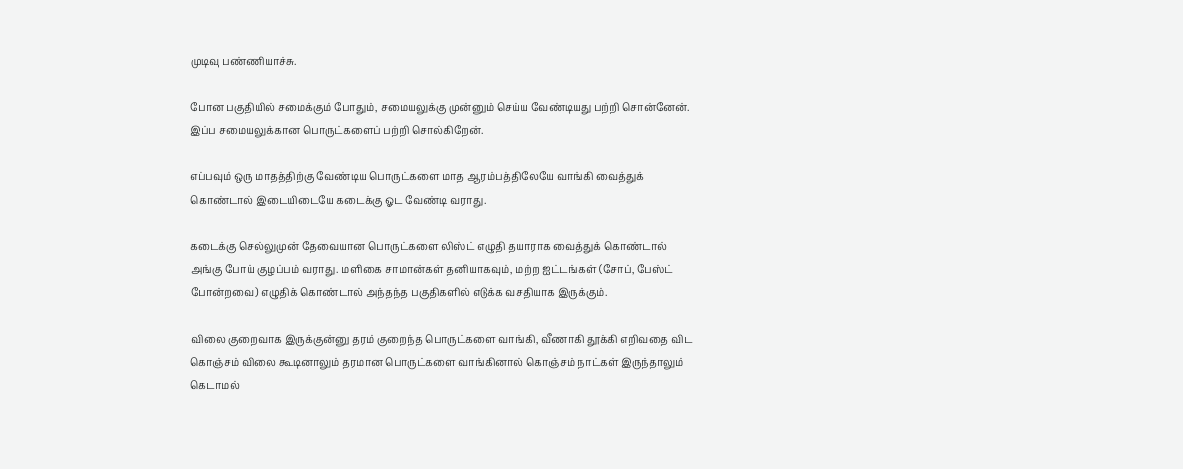முடிவு பண்ணியாச்சு.

போன பகுதியில் சமைக்கும் போதும், சமையலுக்கு முன்னும் செய்ய வேண்டியது பற்றி சொன்னேன். இப்ப சமையலுக்கான பொருட்களைப் பற்றி சொல்கிறேன்.

எப்பவும் ஒரு மாதத்திற்கு வேண்டிய பொருட்களை மாத ஆரம்பத்திலேயே வாங்கி வைத்துக் கொண்டால் இடையிடையே கடைக்கு ஓட வேண்டி வராது.

கடைக்கு செல்லுமுன் தேவையான பொருட்களை லிஸ்ட் எழுதி தயாராக வைத்துக் கொண்டால் அங்கு போய் குழப்பம் வராது. மளிகை சாமான்கள் தனியாகவும், மற்ற ஐட்டங்கள் (சோப், பேஸ்ட் போன்றவை) எழுதிக் கொண்டால் அந்தந்த பகுதிகளில் எடுக்க வசதியாக இருக்கும்.

விலை குறைவாக இருக்குன்னு தரம் குறைந்த பொருட்களை வாங்கி, வீணாகி தூக்கி எறிவதை விட கொஞ்சம் விலை கூடினாலும் தரமான பொருட்களை வாங்கினால் கொஞ்சம் நாட்கள் இருந்தாலும் கெடாமல்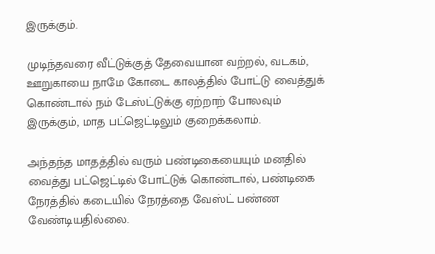இருக்கும்.

முடிந்தவரை வீட்டுக்குத் தேவையான வற்றல், வடகம், ஊறுகாயை நாமே கோடை காலத்தில் போட்டு வைத்துக் கொண்டால் நம் டேஸ்ட்டுக்கு ஏற்றாற் போலவும் இருக்கும், மாத பட்ஜெட்டிலும் குறைக்கலாம்.

அந்தந்த மாதத்தில் வரும் பண்டிகையையும் மனதில் வைத்து பட்ஜெட்டில் போட்டுக் கொண்டால், பண்டிகை நேரத்தில் கடையில் நேரத்தை வேஸ்ட் பண்ண வேண்டியதில்லை.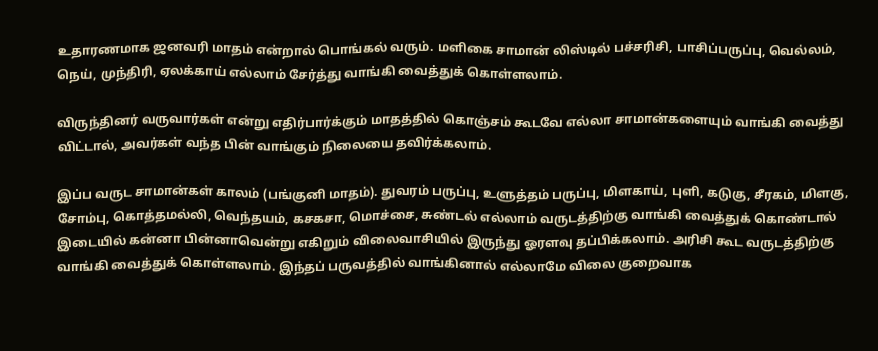உதாரணமாக ஜனவரி மாதம் என்றால் பொங்கல் வரும். மளிகை சாமான் லிஸ்டில் பச்சரிசி, பாசிப்பருப்பு, வெல்லம், நெய், முந்திரி, ஏலக்காய் எல்லாம் சேர்த்து வாங்கி வைத்துக் கொள்ளலாம்.

விருந்தினர் வருவார்கள் என்று எதிர்பார்க்கும் மாதத்தில் கொஞ்சம் கூடவே எல்லா சாமான்களையும் வாங்கி வைத்து விட்டால், அவர்கள் வந்த பின் வாங்கும் நிலையை தவிர்க்கலாம்.

இப்ப வருட சாமான்கள் காலம் (பங்குனி மாதம்). துவரம் பருப்பு, உளுத்தம் பருப்பு, மிளகாய், புளி, கடுகு, சீரகம், மிளகு, சோம்பு, கொத்தமல்லி, வெந்தயம், கசகசா, மொச்சை, சுண்டல் எல்லாம் வருடத்திற்கு வாங்கி வைத்துக் கொண்டால் இடையில் கன்னா பின்னாவென்று எகிறும் விலைவாசியில் இருந்து ஓரளவு தப்பிக்கலாம். அரிசி கூட வருடத்திற்கு வாங்கி வைத்துக் கொள்ளலாம். இந்தப் பருவத்தில் வாங்கினால் எல்லாமே விலை குறைவாக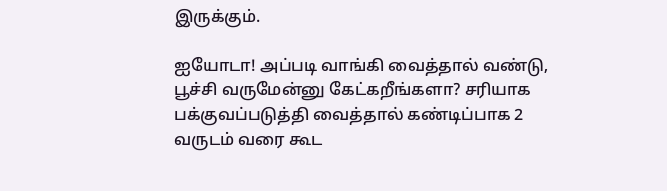இருக்கும்.

ஐயோடா! அப்படி வாங்கி வைத்தால் வண்டு, பூச்சி வருமேன்னு கேட்கறீங்களா? சரியாக பக்குவப்படுத்தி வைத்தால் கண்டிப்பாக 2 வருடம் வரை கூட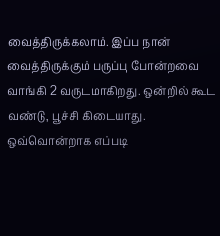வைத்திருக்கலாம். இப்ப நான் வைத்திருக்கும் பருப்பு போன்றவை வாங்கி 2 வருடமாகிறது. ஒன்றில் கூட வண்டு, பூச்சி கிடையாது. ஒவ்வொன்றாக எப்படி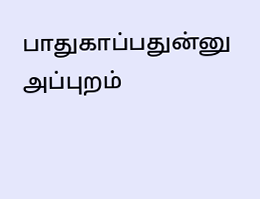பாதுகாப்பதுன்னு அப்புறம்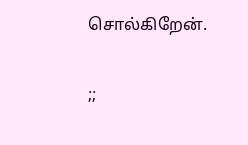சொல்கிறேன்.

;;